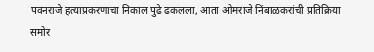पवनराजे हत्याप्रकरणाचा निकाल पुढे ढकलला, आता ओमराजे निंबाळकरांची प्रतिक्रिया समोर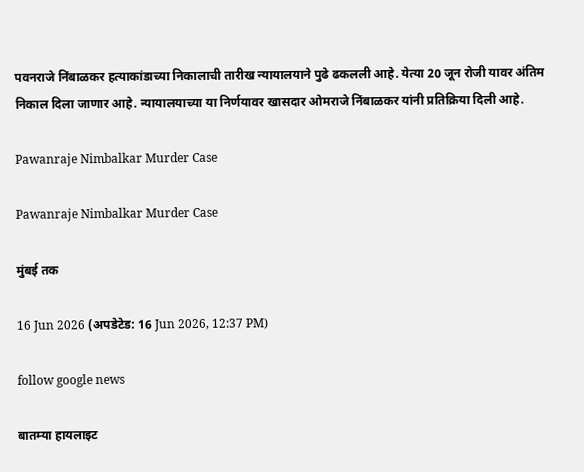पवनराजे निंबाळकर हत्याकांडाच्या निकालाची तारीख न्यायालयाने पुढे ढकलली आहे. येत्या 20 जून रोजी यावर अंतिम निकाल दिला जाणार आहे. न्यायालयाच्या या निर्णयावर खासदार ओमराजे निंबाळकर यांनी प्रतिक्रिया दिली आहे.

Pawanraje Nimbalkar Murder Case

Pawanraje Nimbalkar Murder Case

मुंबई तक

16 Jun 2026 (अपडेटेड: 16 Jun 2026, 12:37 PM)

follow google news

बातम्या हायलाइट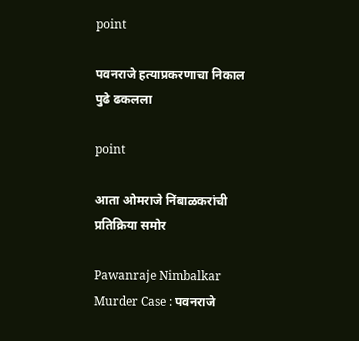point

पवनराजे हत्याप्रकरणाचा निकाल पुढे ढकलला

point

आता ओमराजे निंबाळकरांची प्रतिक्रिया समोर

Pawanraje Nimbalkar Murder Case : पवनराजे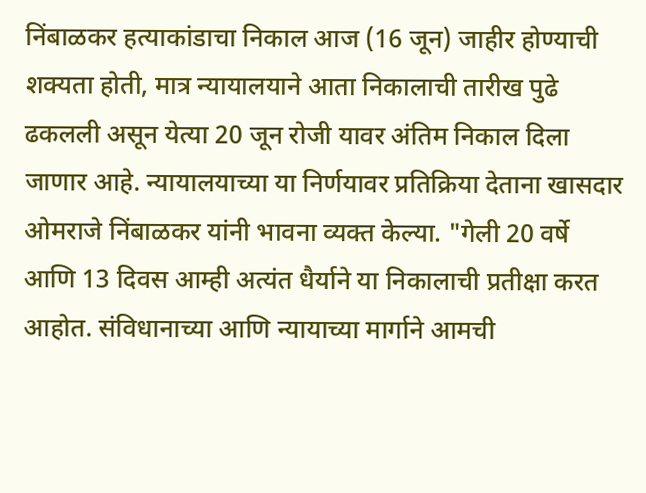निंबाळकर हत्याकांडाचा निकाल आज (16 जून) जाहीर होण्याची शक्यता होती, मात्र न्यायालयाने आता निकालाची तारीख पुढे ढकलली असून येत्या 20 जून रोजी यावर अंतिम निकाल दिला जाणार आहे. न्यायालयाच्या या निर्णयावर प्रतिक्रिया देताना खासदार ओमराजे निंबाळकर यांनी भावना व्यक्त केल्या. "गेली 20 वर्षे आणि 13 दिवस आम्ही अत्यंत धैर्याने या निकालाची प्रतीक्षा करत आहोत. संविधानाच्या आणि न्यायाच्या मार्गाने आमची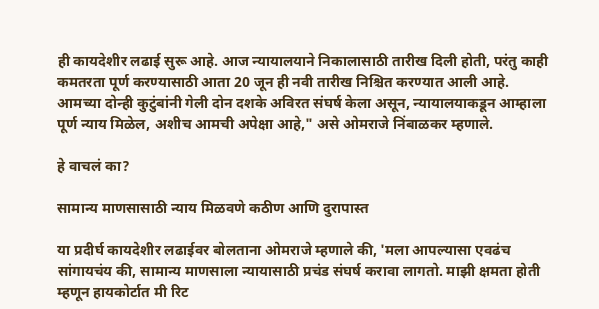ही कायदेशीर लढाई सुरू आहे. आज न्यायालयाने निकालासाठी तारीख दिली होती, परंतु काही कमतरता पूर्ण करण्यासाठी आता 20 जून ही नवी तारीख निश्चित करण्यात आली आहे. आमच्या दोन्ही कुटुंबांनी गेली दोन दशके अविरत संघर्ष केला असून, न्यायालयाकडून आम्हाला पूर्ण न्याय मिळेल, अशीच आमची अपेक्षा आहे," असे ओमराजे निंबाळकर म्हणाले.

हे वाचलं का?

सामान्य माणसासाठी न्याय मिळवणे कठीण आणि दुरापास्त

या प्रदीर्घ कायदेशीर लढाईवर बोलताना ओमराजे म्हणाले की, 'मला आपल्यासा एवढंच सांगायचंय की, सामान्य माणसाला न्यायासाठी प्रचंड संघर्ष करावा लागतो. माझी क्षमता होती म्हणून हायकोर्टात मी रिट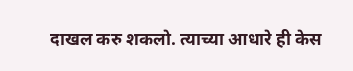दाखल करु शकलो. त्याच्या आधारे ही केस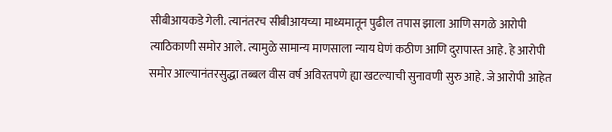सीबीआयकडे गेली. त्यानंतरच सीबीआयच्या माध्यमातून पुढील तपास झाला आणि सगळे आरोपी त्याठिकाणी समोर आले. त्यामुळे सामान्य माणसाला न्याय घेणं कठीण आणि दुरापास्त आहे. हे आरोपी समोर आल्यानंतरसुद्धा तब्बल वीस वर्ष अविरतपणे ह्या खटल्याची सुनावणी सुरु आहे. जे आरोपी आहेत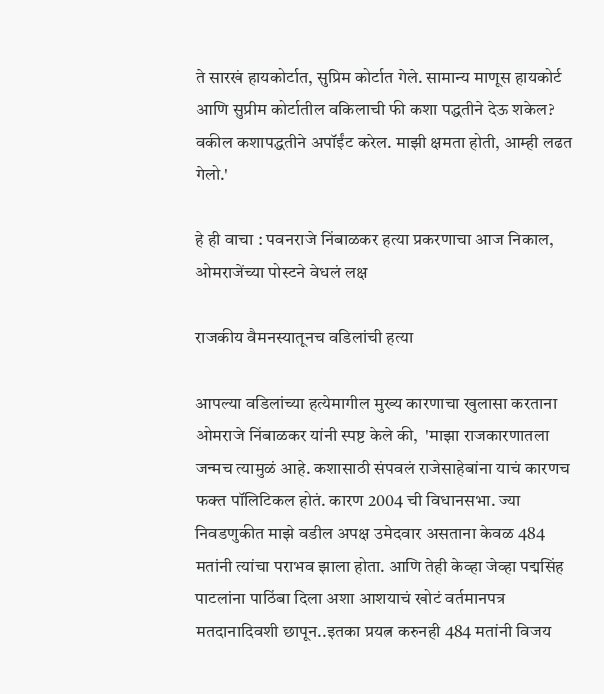ते सारखं हायकोर्टात, सुप्रिम कोर्टात गेले. सामान्य माणूस हायकोर्ट आणि सुप्रीम कोर्टातील वकिलाची फी कशा पद्धतीने देऊ शकेल? वकील कशापद्धतीने अपॉईंट करेल. माझी क्षमता होती, आम्ही लढत गेलो.'

हे ही वाचा : पवनराजे निंबाळकर हत्या प्रकरणाचा आज निकाल, ओमराजेंच्या पोस्टने वेधलं लक्ष

राजकीय वैमनस्यातूनच वडिलांची हत्या

आपल्या वडिलांच्या हत्येमागील मुख्य कारणाचा खुलासा करताना ओमराजे निंबाळकर यांनी स्पष्ट केले की,  'माझा राजकारणातला जन्मच त्यामुळं आहे. कशासाठी संपवलं राजेसाहेबांना याचं कारणच फक्त पॉलिटिकल होतं. कारण 2004 ची विधानसभा. ज्या निवडणुकीत माझे वडील अपक्ष उमेदवार असताना केवळ 484 मतांनी त्यांचा पराभव झाला होता. आणि तेही केव्हा जेव्हा पद्मसिंह पाटलांना पाठिंबा दिला अशा आशयाचं खोटं वर्तमानपत्र मतदानादिवशी छापून..इतका प्रयत्न करुनही 484 मतांनी विजय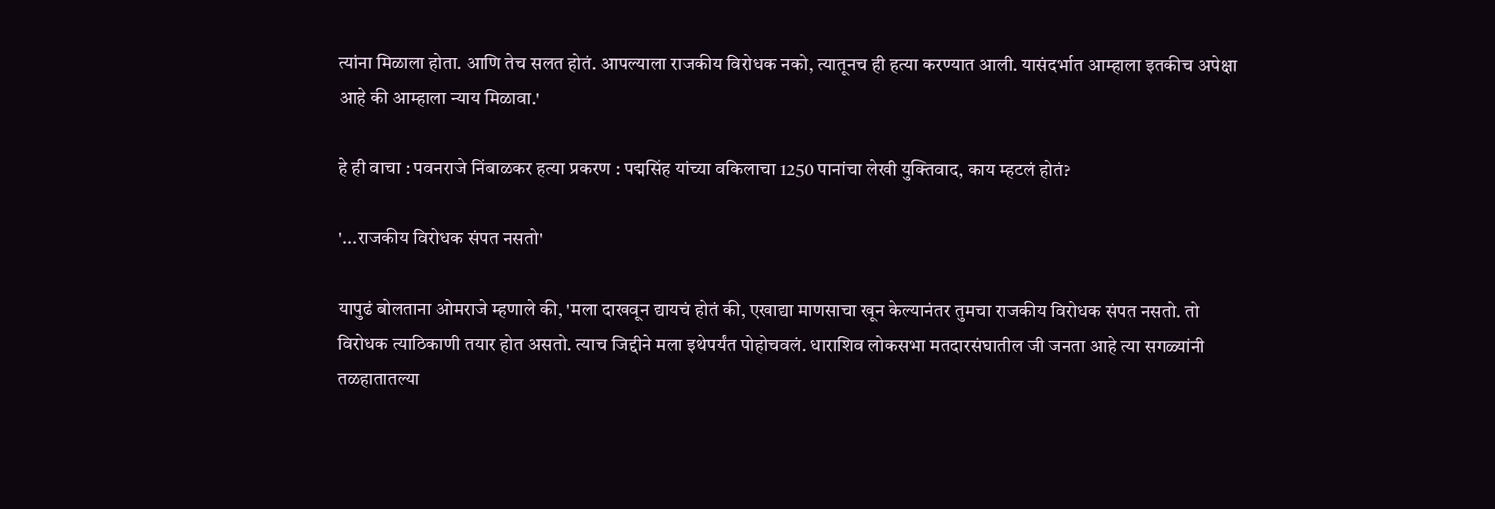त्यांना मिळाला होता. आणि तेच सलत होतं. आपल्याला राजकीय विरोधक नको, त्यातूनच ही हत्या करण्यात आली. यासंदर्भात आम्हाला इतकीच अपेक्षा आहे की आम्हाला न्याय मिळावा.'

हे ही वाचा : पवनराजे निंबाळकर हत्या प्रकरण : पद्मसिंह यांच्या वकिलाचा 1250 पानांचा लेखी युक्तिवाद, काय म्हटलं होतं?

'...राजकीय विरोधक संपत नसतो'

यापुढं बोलताना ओमराजे म्हणाले की, 'मला दाखवून द्यायचं होतं की, एखाद्या माणसाचा खून केल्यानंतर तुमचा राजकीय विरोधक संपत नसतो. तो विरोधक त्याठिकाणी तयार होत असतो. त्याच जिद्दीने मला इथेपर्यंत पोहोचवलं. धाराशिव लोकसभा मतदारसंघातील जी जनता आहे त्या सगळ्यांनी तळहातातल्या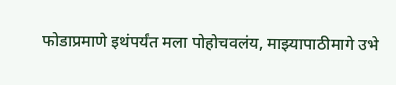फोडाप्रमाणे इथंपर्यंत मला पोहोचवलंय, माझ्यापाठीमागे उभे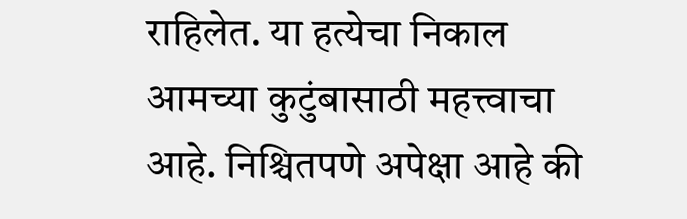राहिलेत. या हत्येचा निकाल आमच्या कुटुंबासाठी महत्त्वाचा आहे. निश्चितपणे अपेक्षा आहे की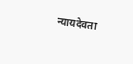न्यायदेवता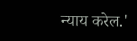न्याय करेल.'